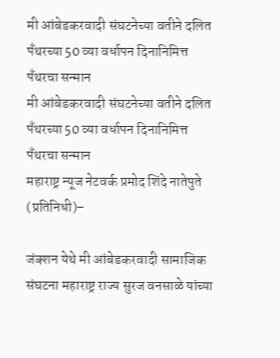मी आंबेडकरवादी संघटनेच्या वतीने दलित पॅंथरच्या 50 व्या वर्धापन दिनानिमित्त पॅंथरचा सन्मान
मी आंबेडकरवादी संघटनेच्या वतीने दलित पॅंथरच्या 50 व्या वर्धापन दिनानिमित्त पॅंथरचा सन्मान
महाराष्ट्र न्यूज नेटवर्क प्रमोद शिंदे नातेपुते (प्रतिनिधी)–

जंक्शन येथे मी आंबेडकरवादी सामाजिक संघटना महाराष्ट्र राज्य सुरज वनसाळे यांच्या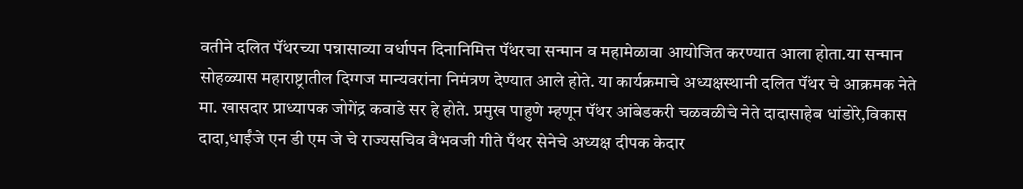वतीने दलित पॅंथरच्या पन्नासाव्या वर्धापन दिनानिमित्त पॅंथरचा सन्मान व महामेळावा आयोजित करण्यात आला होता.या सन्मान सोहळ्यास महाराष्ट्रातील दिग्गज मान्यवरांना निमंत्रण देण्यात आले होते. या कार्यक्रमाचे अध्यक्षस्थानी दलित पॅंथर चे आक्रमक नेते मा. खासदार प्राध्यापक जोगेंद्र कवाडे सर हे होते. प्रमुख पाहुणे म्हणून पॅंथर आंबेडकरी चळवळीचे नेते दादासाहेब धांडोरे,विकास दादा,धाईंजे एन डी एम जे चे राज्यसचिव वैभवजी गीते पँथर सेनेचे अध्यक्ष दीपक केदार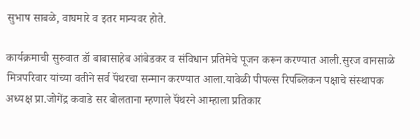सुभाष साबळे, वाघमारे व इतर मान्यवर होते.

कार्यक्रमाची सुरुवात डॉ बाबासाहेब आंबेडकर व संविधान प्रतिमेचे पूजन करून करण्यात आली.सुरज वानसाळे मित्रपरिवार यांच्या वतीने सर्व पॅंथरचा सन्मान करण्यात आला.यावेळी पीपल्स रिपब्लिकन पक्षाचे संस्थापक अध्यक्ष प्रा.जोगेंद्र कवाडे सर बोलताना म्हणाले पॅंथरने आम्हाला प्रतिकार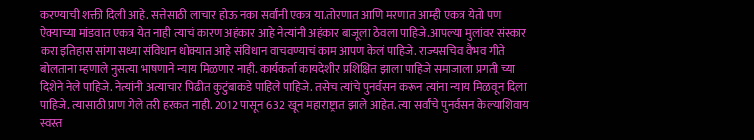करण्याची शक्ती दिली आहे. सत्तेसाठी लाचार होऊ नका सर्वांनी एकत्र या.तोरणात आणि मरणात आम्ही एकत्र येतो पण ऐक्याच्या मांडवात एकत्र येत नाही त्याचं कारण अहंकार आहे नेत्यांनी अहंकार बाजूला ठेवला पाहिजे.आपल्या मुलांवर संस्कार करा इतिहास सांगा सध्या संविधान धोक्यात आहे संविधान वाचवण्याचं काम आपण केलं पाहिजे. राज्यसचिव वैभव गीते बोलताना म्हणाले नुसत्या भाषणाने न्याय मिळणार नाही. कार्यकर्ता कायदेशीर प्रशिक्षित झाला पाहिजे समाजाला प्रगती च्या दिशेने नेले पाहिजे. नेत्यांनी अत्याचार पिढीत कुटुंबाकडे पाहिले पाहिजे. तसेच त्यांचे पुनर्वसन करून त्यांना न्याय मिळवून दिला पाहिजे. त्यासाठी प्राण गेले तरी हरकत नाही. 2012 पासून 632 खून महाराष्ट्रात झाले आहेत. त्या सर्वांचे पुनर्वसन केल्याशिवाय स्वस्त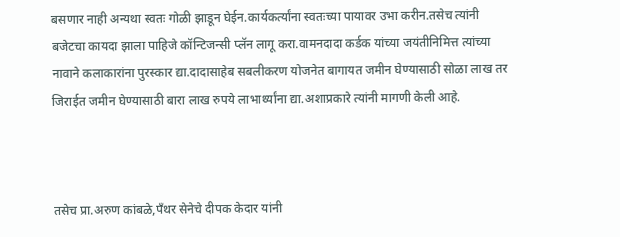बसणार नाही अन्यथा स्वतः गोळी झाडून घेईन.कार्यकर्त्यांना स्वतःच्या पायावर उभा करीन.तसेच त्यांनी बजेटचा कायदा झाला पाहिजे कॉन्टिजन्सी प्लॅन लागू करा.वामनदादा कर्डक यांच्या जयंतीनिमित्त त्यांच्या नावाने कलाकारांना पुरस्कार द्या.दादासाहेब सबलीकरण योजनेत बागायत जमीन घेण्यासाठी सोळा लाख तर जिराईत जमीन घेण्यासाठी बारा लाख रुपये लाभार्थ्यांना द्या.अशाप्रकारे त्यांनी मागणी केली आहे.



तसेच प्रा.अरुण कांबळे,पॅंथर सेनेचे दीपक केदार यांनी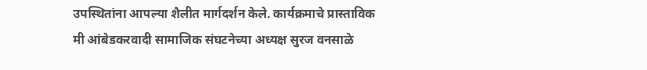उपस्थितांना आपल्या शैलीत मार्गदर्शन केले. कार्यक्रमाचे प्रास्ताविक मी आंबेडकरवादी सामाजिक संघटनेच्या अध्यक्ष सुरज वनसाळे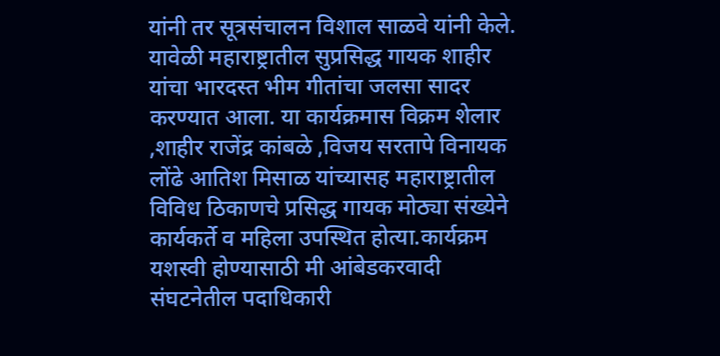यांनी तर सूत्रसंचालन विशाल साळवे यांनी केले. यावेळी महाराष्ट्रातील सुप्रसिद्ध गायक शाहीर यांचा भारदस्त भीम गीतांचा जलसा सादर करण्यात आला. या कार्यक्रमास विक्रम शेलार ,शाहीर राजेंद्र कांबळे ,विजय सरतापे विनायक लोंढे आतिश मिसाळ यांच्यासह महाराष्ट्रातील विविध ठिकाणचे प्रसिद्ध गायक मोठ्या संख्येने कार्यकर्ते व महिला उपस्थित होत्या.कार्यक्रम यशस्वी होण्यासाठी मी आंबेडकरवादी संघटनेतील पदाधिकारी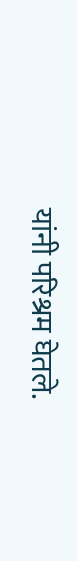यांनी परिश्रम घेतले.